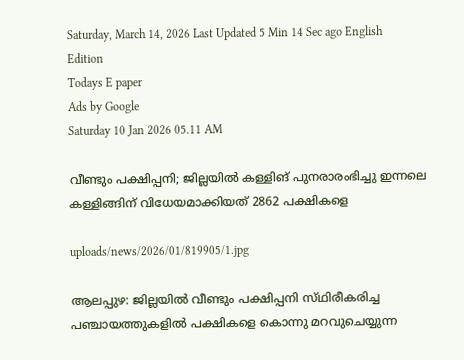Saturday, March 14, 2026 Last Updated 5 Min 14 Sec ago English Edition
Todays E paper
Ads by Google
Saturday 10 Jan 2026 05.11 AM

വീണ്ടും പക്ഷിപ്പനി; ജില്ലയില്‍ കള്ളിങ്‌ പുനരാരംഭിച്ചു ഇന്നലെ കള്ളിങ്ങിന്‌ വിധേയമാക്കിയത്‌ 2862 പക്ഷികളെ

uploads/news/2026/01/819905/1.jpg

ആലപ്പുഴ: ജില്ലയില്‍ വീണ്ടും പക്ഷിപ്പനി സ്‌ഥിരീകരിച്ച പഞ്ചായത്തുകളില്‍ പക്ഷികളെ കൊന്നു മറവുചെയ്യുന്ന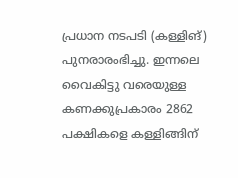പ്രധാന നടപടി (കള്ളിങ്‌) പുനരാരംഭിച്ചു. ഇന്നലെ വൈകിട്ടു വരെയുള്ള കണക്കുപ്രകാരം 2862 പക്ഷികളെ കള്ളിങ്ങിന്‌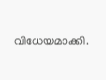വിധേയമാക്കി.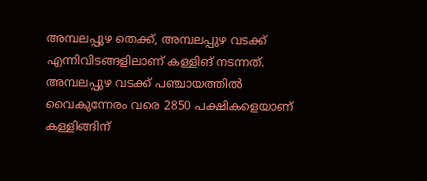അമ്പലപ്പുഴ തെക്ക്‌, അമ്പലപ്പുഴ വടക്ക്‌ എന്നിവിടങ്ങളിലാണ്‌ കള്ളിങ്‌ നടന്നത്‌.
അമ്പലപ്പുഴ വടക്ക്‌ പഞ്ചായത്തില്‍ വൈകുന്നേരം വരെ 2850 പക്ഷികളെയാണ്‌ കള്ളിങ്ങിന്‌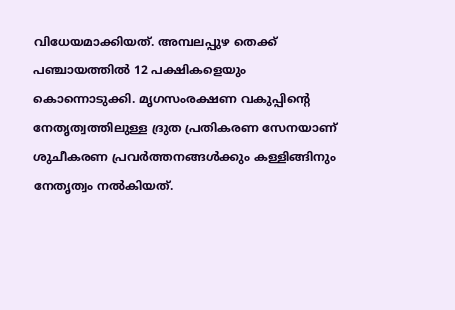വിധേയമാക്കിയത്‌. അമ്പലപ്പുഴ തെക്ക്‌ പഞ്ചായത്തില്‍ 12 പക്ഷികളെയും കൊന്നൊടുക്കി. മൃഗസംരക്ഷണ വകുപ്പിന്റെ നേതൃത്വത്തിലുള്ള ദ്രുത പ്രതികരണ സേനയാണ്‌ ശുചീകരണ പ്രവര്‍ത്തനങ്ങള്‍ക്കും കള്ളിങ്ങിനും നേതൃത്വം നല്‍കിയത്‌.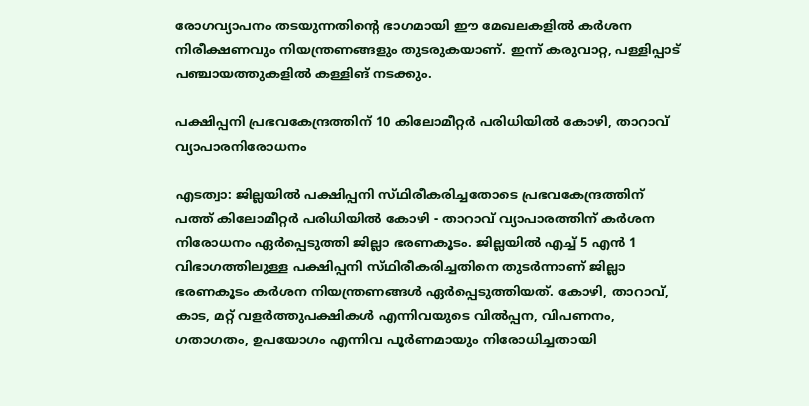രോഗവ്യാപനം തടയുന്നതിന്റെ ഭാഗമായി ഈ മേഖലകളില്‍ കര്‍ശന നിരീക്ഷണവും നിയന്ത്രണങ്ങളും തുടരുകയാണ്‌. ഇന്ന്‌ കരുവാറ്റ, പള്ളിപ്പാട്‌ പഞ്ചായത്തുകളില്‍ കള്ളിങ്‌ നടക്കും.

പക്ഷിപ്പനി പ്രഭവകേന്ദ്രത്തിന്‌ 10 കിലോമീറ്റര്‍ പരിധിയില്‍ കോഴി, താറാവ്‌ വ്യാപാരനിരോധനം

എടത്വാ: ജില്ലയില്‍ പക്ഷിപ്പനി സ്‌ഥിരീകരിച്ചതോടെ പ്രഭവകേന്ദ്രത്തിന്‌ പത്ത്‌ കിലോമീറ്റര്‍ പരിധിയില്‍ കോഴി - താറാവ്‌ വ്യാപാരത്തിന്‌ കര്‍ശന നിരോധനം ഏര്‍പ്പെടുത്തി ജില്ലാ ഭരണകൂടം. ജില്ലയില്‍ എച്ച്‌ 5 എന്‍ 1 വിഭാഗത്തിലുള്ള പക്ഷിപ്പനി സ്‌ഥിരീകരിച്ചതിനെ തുടര്‍ന്നാണ്‌ ജില്ലാ ഭരണകൂടം കര്‍ശന നിയന്ത്രണങ്ങള്‍ ഏര്‍പ്പെടുത്തിയത്‌. കോഴി, താറാവ്‌, കാട, മറ്റ്‌ വളര്‍ത്തുപക്ഷികള്‍ എന്നിവയുടെ വില്‍പ്പന, വിപണനം, ഗതാഗതം, ഉപയോഗം എന്നിവ പൂര്‍ണമായും നിരോധിച്ചതായി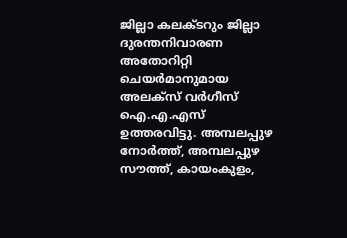ജില്ലാ കലക്‌ടറും ജില്ലാ ദുരന്തനിവാരണ അതോറിറ്റി ചെയര്‍മാനുമായ അലക്‌സ് വര്‍ഗീസ്‌ ഐ.എ.എസ്‌ ഉത്തരവിട്ടു. അമ്പലപ്പുഴ നോര്‍ത്ത്‌, അമ്പലപ്പുഴ സൗത്ത്‌, കായംകുളം,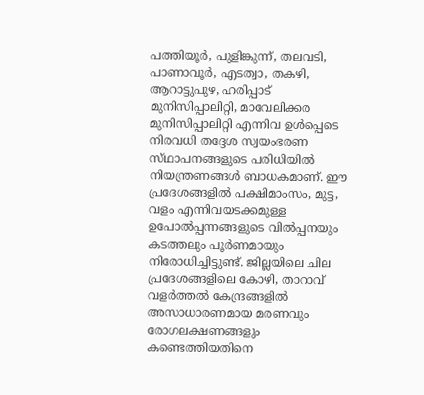പത്തിയൂര്‍, പുളിങ്കുന്ന്‌, തലവടി, പാണാവൂര്‍, എടത്വാ, തകഴി, ആറാട്ടുപുഴ, ഹരിപ്പാട്‌ മുനിസിപ്പാലിറ്റി, മാവേലിക്കര മുനിസിപ്പാലിറ്റി എന്നിവ ഉള്‍പ്പെടെ നിരവധി തദ്ദേശ സ്വയംഭരണ സ്‌ഥാപനങ്ങളുടെ പരിധിയില്‍ നിയന്ത്രണങ്ങള്‍ ബാധകമാണ്‌. ഈ പ്രദേശങ്ങളില്‍ പക്ഷിമാംസം, മുട്ട, വളം എന്നിവയടക്കമുള്ള ഉപോല്‍പ്പന്നങ്ങളുടെ വില്‍പ്പനയും കടത്തലും പൂര്‍ണമായും നിരോധിച്ചിട്ടുണ്ട്‌. ജില്ലയിലെ ചില പ്രദേശങ്ങളിലെ കോഴി, താറാവ്‌ വളര്‍ത്തല്‍ കേന്ദ്രങ്ങളില്‍ അസാധാരണമായ മരണവും രോഗലക്ഷണങ്ങളും കണ്ടെത്തിയതിനെ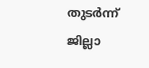തുടര്‍ന്ന്‌ ജില്ലാ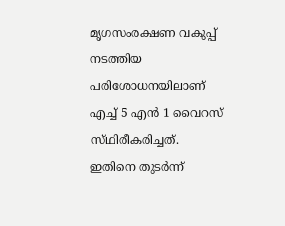മൃഗസംരക്ഷണ വകുപ്പ്‌ നടത്തിയ പരിശോധനയിലാണ്‌ എച്ച്‌ 5 എന്‍ 1 വൈറസ്‌ സ്‌ഥിരീകരിച്ചത്‌.
ഇതിനെ തുടര്‍ന്ന്‌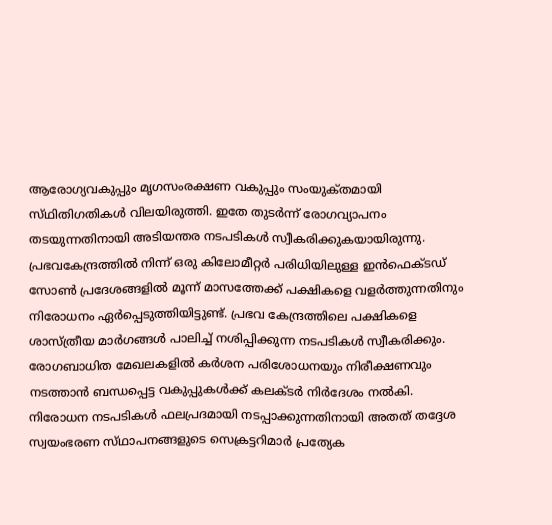ആരോഗ്യവകുപ്പും മൃഗസംരക്ഷണ വകുപ്പും സംയുക്‌തമായി സ്‌ഥിതിഗതികള്‍ വിലയിരുത്തി. ഇതേ തുടര്‍ന്ന്‌ രോഗവ്യാപനം തടയുന്നതിനായി അടിയന്തര നടപടികള്‍ സ്വീകരിക്കുകയായിരുന്നു. പ്രഭവകേന്ദ്രത്തില്‍ നിന്ന്‌ ഒരു കിലോമീറ്റര്‍ പരിധിയിലുള്ള ഇന്‍ഫെക്‌ടഡ്‌ സോണ്‍ പ്രദേശങ്ങളില്‍ മൂന്ന്‌ മാസത്തേക്ക്‌ പക്ഷികളെ വളര്‍ത്തുന്നതിനും നിരോധനം ഏര്‍പ്പെടുത്തിയിട്ടുണ്ട്‌. പ്രഭവ കേന്ദ്രത്തിലെ പക്ഷികളെ ശാസ്‌ത്രീയ മാര്‍ഗങ്ങള്‍ പാലിച്ച്‌ നശിപ്പിക്കുന്ന നടപടികള്‍ സ്വീകരിക്കും. രോഗബാധിത മേഖലകളില്‍ കര്‍ശന പരിശോധനയും നിരീക്ഷണവും നടത്താന്‍ ബന്ധപ്പെട്ട വകുപ്പുകള്‍ക്ക്‌ കലക്‌ടര്‍ നിര്‍ദേശം നല്‍കി. നിരോധന നടപടികള്‍ ഫലപ്രദമായി നടപ്പാക്കുന്നതിനായി അതത്‌ തദ്ദേശ സ്വയംഭരണ സ്‌ഥാപനങ്ങളുടെ സെക്രട്ടറിമാര്‍ പ്രത്യേക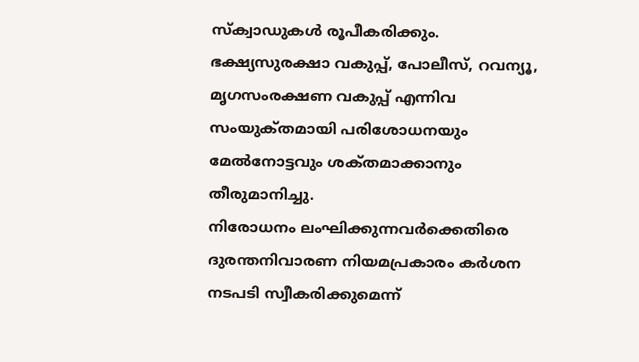സ്‌ക്വാഡുകള്‍ രൂപീകരിക്കും. ഭക്ഷ്യസുരക്ഷാ വകുപ്പ്‌, പോലീസ്‌, റവന്യൂ, മൃഗസംരക്ഷണ വകുപ്പ്‌ എന്നിവ സംയുക്‌തമായി പരിശോധനയും മേല്‍നോട്ടവും ശക്‌തമാക്കാനും തീരുമാനിച്ചു.
നിരോധനം ലംഘിക്കുന്നവര്‍ക്കെതിരെ ദുരന്തനിവാരണ നിയമപ്രകാരം കര്‍ശന നടപടി സ്വീകരിക്കുമെന്ന്‌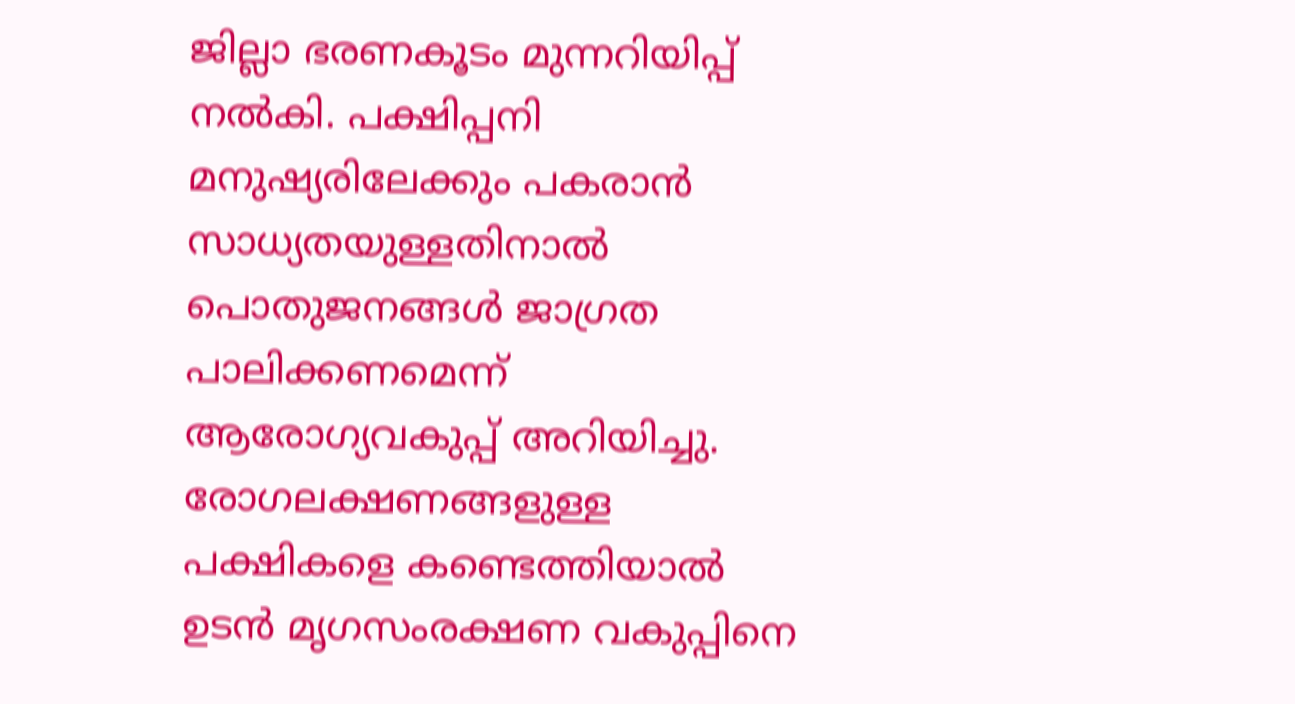ജില്ലാ ഭരണകൂടം മുന്നറിയിപ്പ്‌ നല്‍കി. പക്ഷിപ്പനി മനുഷ്യരിലേക്കും പകരാന്‍ സാധ്യതയുള്ളതിനാല്‍ പൊതുജനങ്ങള്‍ ജാഗ്രത പാലിക്കണമെന്ന്‌ ആരോഗ്യവകുപ്പ്‌ അറിയിച്ചു. രോഗലക്ഷണങ്ങളുള്ള പക്ഷികളെ കണ്ടെത്തിയാല്‍ ഉടന്‍ മൃഗസംരക്ഷണ വകുപ്പിനെ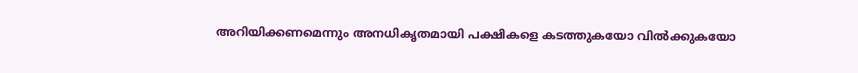അറിയിക്കണമെന്നും അനധികൃതമായി പക്ഷികളെ കടത്തുകയോ വില്‍ക്കുകയോ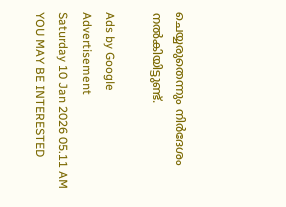ചെയ്യരുതെന്നും നിര്‍ദേശം നല്‍കിയിട്ടുണ്ട്‌.

Ads by Google
Advertisement
Saturday 10 Jan 2026 05.11 AM
YOU MAY BE INTERESTED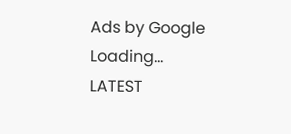Ads by Google
Loading...
LATEST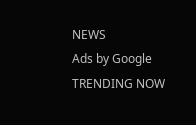NEWS
Ads by Google
TRENDING NOW